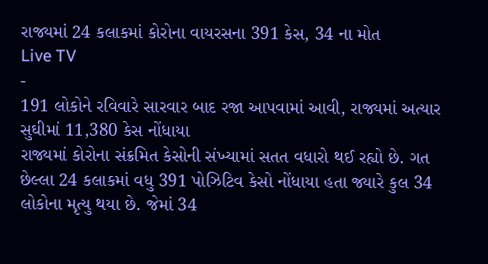રાજ્યમાં 24 કલાકમાં કોરોના વાયરસના 391 કેસ, 34 ના મોત
Live TV
-
191 લોકોને રવિવારે સારવાર બાદ રજા આપવામાં આવી, રાજ્યમાં અત્યાર સુઘીમાં 11,380 કેસ નોંધાયા
રાજ્યમાં કોરોના સંક્રમિત કેસોની સંખ્યામાં સતત વધારો થઈ રહ્યો છે. ગત છેલ્લા 24 કલાકમાં વધુ 391 પોઝિટિવ કેસો નોંધાયા હતા જ્યારે કુલ 34 લોકોના મૃત્યુ થયા છે. જેમાં 34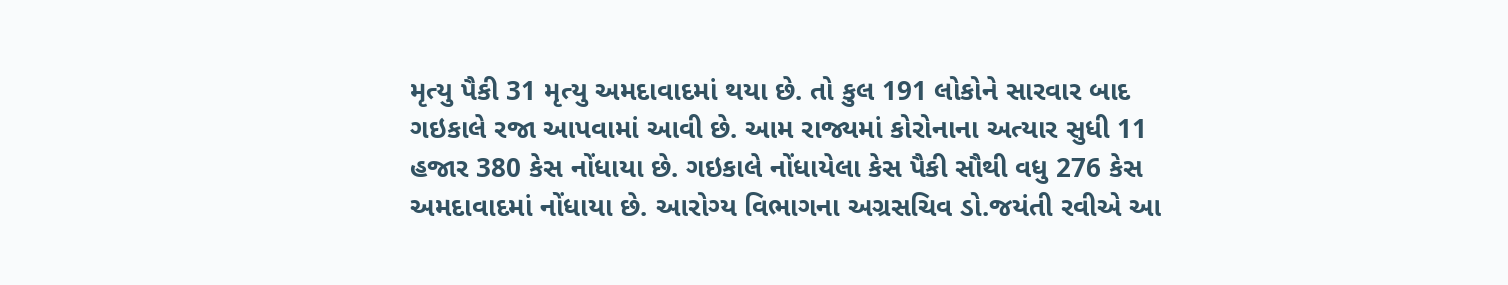મૃત્યુ પૈકી 31 મૃત્યુ અમદાવાદમાં થયા છે. તો કુલ 191 લોકોને સારવાર બાદ ગઇકાલે રજા આપવામાં આવી છે. આમ રાજ્યમાં કોરોનાના અત્યાર સુધી 11 હજાર 380 કેસ નોંધાયા છે. ગઇકાલે નોંધાયેલા કેસ પૈકી સૌથી વધુ 276 કેસ અમદાવાદમાં નોંધાયા છે. આરોગ્ય વિભાગના અગ્રસચિવ ડો.જયંતી રવીએ આ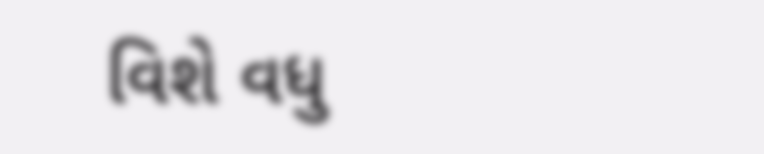વિશે વધુ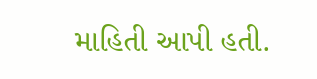માહિતી આપી હતી.